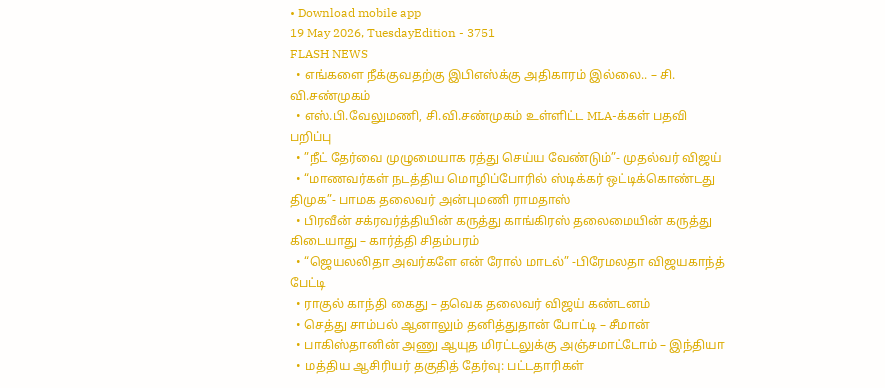• Download mobile app
19 May 2026, TuesdayEdition - 3751
FLASH NEWS
  • எங்களை நீக்குவதற்கு இபிஎஸ்க்கு அதிகாரம் இல்லை.. – சி. வி.சண்முகம்
  • எஸ்.பி.வேலுமணி, சி.வி.சண்முகம் உள்ளிட்ட MLA-க்கள் பதவி பறிப்பு
  • ”நீட் தேர்வை முழுமையாக ரத்து செய்ய வேண்டும்”- முதல்வர் விஜய்
  • “மாணவர்கள் நடத்திய மொழிப்போரில் ஸ்டிக்கர் ஒட்டிக்கொண்டது திமுக”- பாமக தலைவர் அன்புமணி ராமதாஸ்
  • பிரவீன் சக்ரவர்த்தியின் கருத்து காங்கிரஸ் தலைமையின் கருத்து கிடையாது – கார்த்தி சிதம்பரம்
  • “ஜெயலலிதா அவர்களே என் ரோல் மாடல்” -பிரேமலதா விஜயகாந்த் பேட்டி
  • ராகுல் காந்தி கைது – தவெக தலைவர் விஜய் கண்டனம்
  • செத்து சாம்பல் ஆனாலும் தனித்துதான் போட்டி – சீமான்
  • பாகிஸ்தானின் அணு ஆயுத மிரட்டலுக்கு அஞ்சமாட்டோம் – இந்தியா
  • மத்திய ஆசிரியர் தகுதித் தேர்வு: பட்டதாரிகள்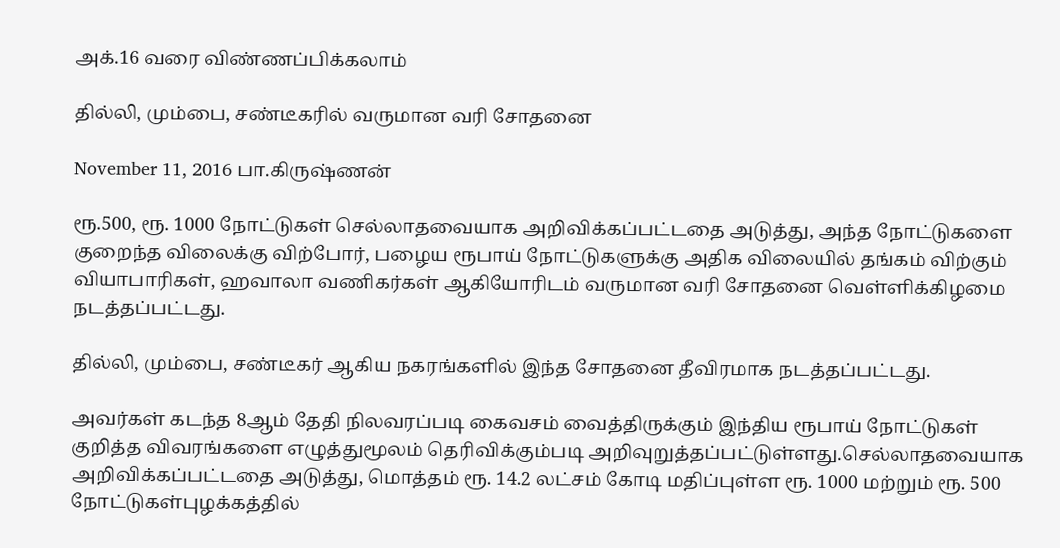அக்.16 வரை விண்ணப்பிக்கலாம்

தில்லி, மும்பை, சண்டீகரில் வருமான வரி சோதனை

November 11, 2016 பா.கிருஷ்ணன்

ரூ.500, ரூ. 1000 நோட்டுகள் செல்லாதவையாக அறிவிக்கப்பட்டதை அடுத்து, அந்த நோட்டுகளை குறைந்த விலைக்கு விற்போர், பழைய ரூபாய் நோட்டுகளுக்கு அதிக விலையில் தங்கம் விற்கும் வியாபாரிகள், ஹவாலா வணிகர்கள் ஆகியோரிடம் வருமான வரி சோதனை வெள்ளிக்கிழமை நடத்தப்பட்டது.

தில்லி, மும்பை, சண்டீகர் ஆகிய நகரங்களில் இந்த சோதனை தீவிரமாக நடத்தப்பட்டது.

அவர்கள் கடந்த 8ஆம் தேதி நிலவரப்படி கைவசம் வைத்திருக்கும் இந்திய ரூபாய் நோட்டுகள் குறித்த விவரங்களை எழுத்துமூலம் தெரிவிக்கும்படி அறிவுறுத்தப்பட்டுள்ளது.செல்லாதவையாக அறிவிக்கப்பட்டதை அடுத்து, மொத்தம் ரூ. 14.2 லட்சம் கோடி மதிப்புள்ள ரூ. 1000 மற்றும் ரூ. 500 நோட்டுகள்புழக்கத்தில்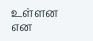உள்ளன என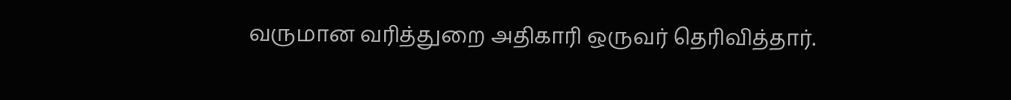வருமான வரித்துறை அதிகாரி ஒருவர் தெரிவித்தார்.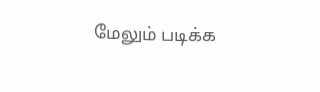மேலும் படிக்க